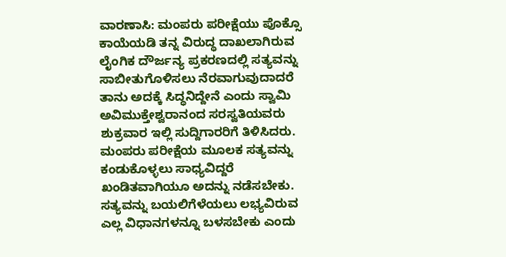ವಾರಣಾಸಿ: ಮಂಪರು ಪರೀಕ್ಷೆಯು ಪೊಕ್ಸೊ ಕಾಯೆಯಡಿ ತನ್ನ ವಿರುದ್ಧ ದಾಖಲಾಗಿರುವ ಲೈಂಗಿಕ ದೌರ್ಜನ್ಯ ಪ್ರಕರಣದಲ್ಲಿ ಸತ್ಯವನ್ನು ಸಾಬೀತುಗೊಳಿಸಲು ನೆರವಾಗುವುದಾದರೆ ತಾನು ಅದಕ್ಕೆ ಸಿದ್ಧನಿದ್ದೇನೆ ಎಂದು ಸ್ವಾಮಿ ಅವಿಮುಕ್ತೇಶ್ವರಾನಂದ ಸರಸ್ವತಿಯವರು ಶುಕ್ರವಾರ ಇಲ್ಲಿ ಸುದ್ದಿಗಾರರಿಗೆ ತಿಳಿಸಿದರು.
ಮಂಪರು ಪರೀಕ್ಷೆಯ ಮೂಲಕ ಸತ್ಯವನ್ನು ಕಂಡುಕೊಳ್ಳಲು ಸಾಧ್ಯವಿದ್ದರೆ ಖಂಡಿತವಾಗಿಯೂ ಅದನ್ನು ನಡೆಸಬೇಕು. ಸತ್ಯವನ್ನು ಬಯಲಿಗೆಳೆಯಲು ಲಭ್ಯವಿರುವ ಎಲ್ಲ ವಿಧಾನಗಳನ್ನೂ ಬಳಸಬೇಕು ಎಂದು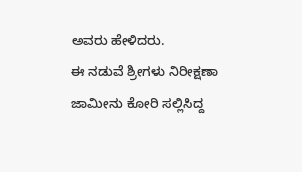ಅವರು ಹೇಳಿದರು.
ಈ ನಡುವೆ ಶ್ರೀಗಳು ನಿರೀಕ್ಷಣಾ ಜಾಮೀನು ಕೋರಿ ಸಲ್ಲಿಸಿದ್ದ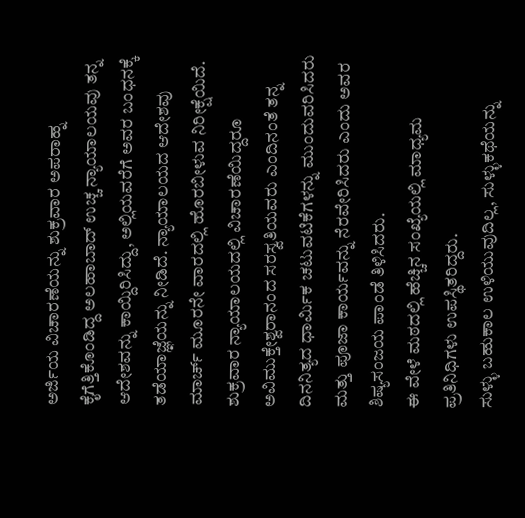ಅರ್ಜಿಯ ವಿಚಾರಣೆಯನ್ನು ಶುಕ್ರವಾರ ಅಪರಾಹ್ನ ಕೈಗೆತ್ತಿಕೊಂಡಿದ್ದ ಅಲಹಾಬಾದ್ ಉಚ್ಚ ನ್ಯಾಯಾಲಯವು ತನ್ನ ಆದೇಶವನ್ನು ಕಾಯ್ದಿರಿಸಿದ್ದು, ಅಲ್ಲಿಯವರೆಗೆ ಅವರ ಬಂಧನಕ್ಕೆ ತಡೆಯಾಜ್ಞೆಯನ್ನು ನೀಡಿದೆ. ನ್ಯಾಯಾಲಯದ ಆದೇಶವು ಮಾರ್ಚ್ ಮೂರನೇ ವಾರದಲ್ಲಿ ಹೊರಬೀಳುವ ನಿರೀಕ್ಷೆಯಿದೆ.
ಶುಕ್ರವಾರ ನ್ಯಾಯಾಲಯದಲ್ಲಿ ವಿಚಾರಣೆಯಿದ್ದರೂ ಅವಿಮುಕ್ತೇಶ್ವರಾನಂದ ಸರಸ್ವತಿಯವರು ಎಂದಿನಂತೆ ತನ್ನ ದಿನನಿತ್ಯದ ಧಾರ್ಮಿಕ ಚಟುವಟಿಕೆಗಳನ್ನು ಮುಂದುವರಿಸಿದರು ಮತ್ತು ಪೂಜಾ ಕಾರ್ಯವನ್ನು ನೆರವೇರಿಸಿದರು ಎಂದು ಅವರ ಶಿಷ್ಯಸಂಜಯ ಪಾಂಡೆ ತಿಳಿಸಿದರು.
ಈ ವೇಳೆ ಮಠದಲ್ಲಿ ಹೆಚ್ಚಿನ ಸಂಖ್ಯೆಯಲ್ಲಿ ಮಾಧ್ಯಮ ಪ್ರತಿನಿಧಿಗಳು ಉಪಸ್ಥಿತರಿದ್ದರು.
ಸುಳ್ಳು ಬಹುಕಾಲ ಉಳಿಯುವುದಿಲ್ಲ, ಸುಳ್ಳುಕಥೆಯನ್ನು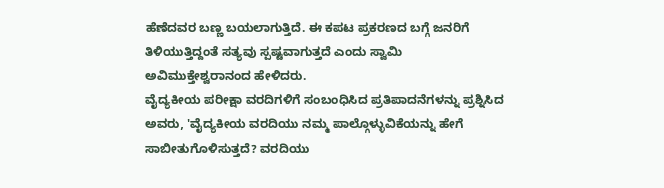ಹೆಣೆದವರ ಬಣ್ಣ ಬಯಲಾಗುತ್ತಿದೆ. ಈ ಕಪಟ ಪ್ರಕರಣದ ಬಗ್ಗೆ ಜನರಿಗೆ ತಿಳಿಯುತ್ತಿದ್ದಂತೆ ಸತ್ಯವು ಸ್ಪಷ್ಟವಾಗುತ್ತದೆ ಎಂದು ಸ್ವಾಮಿ ಅವಿಮುಕ್ತೇಶ್ವರಾನಂದ ಹೇಳಿದರು.
ವೈದ್ಯಕೀಯ ಪರೀಕ್ಷಾ ವರದಿಗಳಿಗೆ ಸಂಬಂಧಿಸಿದ ಪ್ರತಿಪಾದನೆಗಳನ್ನು ಪ್ರಶ್ನಿಸಿದ ಅವರು, 'ವೈದ್ಯಕೀಯ ವರದಿಯು ನಮ್ಮ ಪಾಲ್ಗೊಳ್ಳುವಿಕೆಯನ್ನು ಹೇಗೆ ಸಾಬೀತುಗೊಳಿಸುತ್ತದೆ? ವರದಿಯು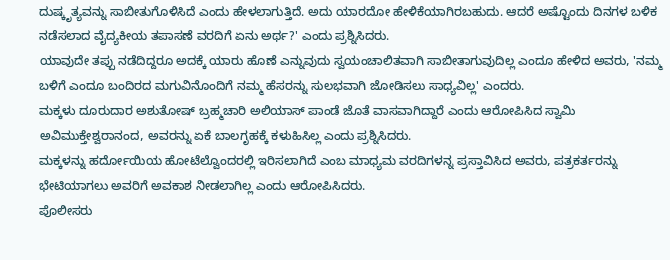ದುಷ್ಕೃತ್ಯವನ್ನು ಸಾಬೀತುಗೊಳಿಸಿದೆ ಎಂದು ಹೇಳಲಾಗುತ್ತಿದೆ. ಅದು ಯಾರದೋ ಹೇಳಿಕೆಯಾಗಿರಬಹುದು. ಆದರೆ ಅಷ್ಟೊಂದು ದಿನಗಳ ಬಳಿಕ ನಡೆಸಲಾದ ವೈದ್ಯಕೀಯ ತಪಾಸಣೆ ವರದಿಗೆ ಏನು ಅರ್ಥ?' ಎಂದು ಪ್ರಶ್ನಿಸಿದರು.
ಯಾವುದೇ ತಪ್ಪು ನಡೆದಿದ್ದರೂ ಅದಕ್ಕೆ ಯಾರು ಹೊಣೆ ಎನ್ನುವುದು ಸ್ವಯಂಚಾಲಿತವಾಗಿ ಸಾಬೀತಾಗುವುದಿಲ್ಲ ಎಂದೂ ಹೇಳಿದ ಅವರು, 'ನಮ್ಮ ಬಳಿಗೆ ಎಂದೂ ಬಂದಿರದ ಮಗುವಿನೊಂದಿಗೆ ನಮ್ಮ ಹೆಸರನ್ನು ಸುಲಭವಾಗಿ ಜೋಡಿಸಲು ಸಾಧ್ಯವಿಲ್ಲ' ಎಂದರು.
ಮಕ್ಕಳು ದೂರುದಾರ ಅಶುತೋಷ್ ಬ್ರಹ್ಮಚಾರಿ ಅಲಿಯಾಸ್ ಪಾಂಡೆ ಜೊತೆ ವಾಸವಾಗಿದ್ದಾರೆ ಎಂದು ಆರೋಪಿಸಿದ ಸ್ವಾಮಿ ಅವಿಮುಕ್ತೇಶ್ವರಾನಂದ, ಅವರನ್ನು ಏಕೆ ಬಾಲಗೃಹಕ್ಕೆ ಕಳುಹಿಸಿಲ್ಲ ಎಂದು ಪ್ರಶ್ನಿಸಿದರು.
ಮಕ್ಕಳನ್ನು ಹರ್ದೋಯಿಯ ಹೋಟೆಲ್ವೊಂದರಲ್ಲಿ ಇರಿಸಲಾಗಿದೆ ಎಂಬ ಮಾಧ್ಯಮ ವರದಿಗಳನ್ನ ಪ್ರಸ್ತಾವಿಸಿದ ಅವರು, ಪತ್ರಕರ್ತರನ್ನು ಭೇಟಿಯಾಗಲು ಅವರಿಗೆ ಅವಕಾಶ ನೀಡಲಾಗಿಲ್ಲ ಎಂದು ಆರೋಪಿಸಿದರು.
ಪೊಲೀಸರು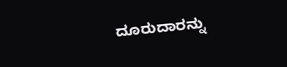ದೂರುದಾರನ್ನು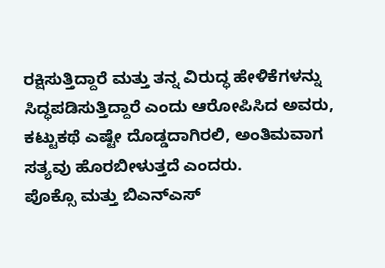ರಕ್ಷಿಸುತ್ತಿದ್ದಾರೆ ಮತ್ತು ತನ್ನ ವಿರುದ್ಧ ಹೇಳಿಕೆಗಳನ್ನು ಸಿದ್ಧಪಡಿಸುತ್ತಿದ್ದಾರೆ ಎಂದು ಆರೋಪಿಸಿದ ಅವರು, ಕಟ್ಟುಕಥೆ ಎಷ್ಟೇ ದೊಡ್ಡದಾಗಿರಲಿ, ಅಂತಿಮವಾಗ ಸತ್ಯವು ಹೊರಬೀಳುತ್ತದೆ ಎಂದರು.
ಪೊಕ್ಸೊ ಮತ್ತು ಬಿಎನ್ಎಸ್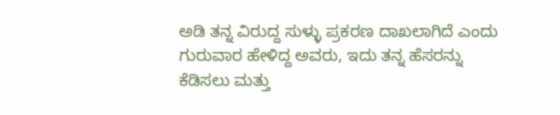ಅಡಿ ತನ್ನ ವಿರುದ್ದ ಸುಳ್ಳು ಪ್ರಕರಣ ದಾಖಲಾಗಿದೆ ಎಂದು ಗುರುವಾರ ಹೇಳಿದ್ದ ಅವರು, ಇದು ತನ್ನ ಹೆಸರನ್ನು ಕೆಡಿಸಲು ಮತ್ತು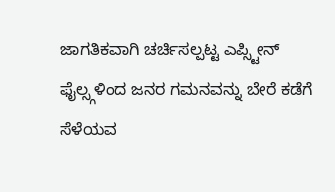ಜಾಗತಿಕವಾಗಿ ಚರ್ಚಿಸಲ್ಪಟ್ಟ ಎಪ್ಸ್ಟೀನ್ ಫೈಲ್ಸ್ಗಳಿಂದ ಜನರ ಗಮನವನ್ನು ಬೇರೆ ಕಡೆಗೆ ಸೆಳೆಯವ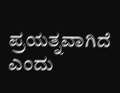ಪ್ರಯತ್ನವಾಗಿದೆ ಎಂದು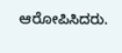ಆರೋಪಿಸಿದರು.